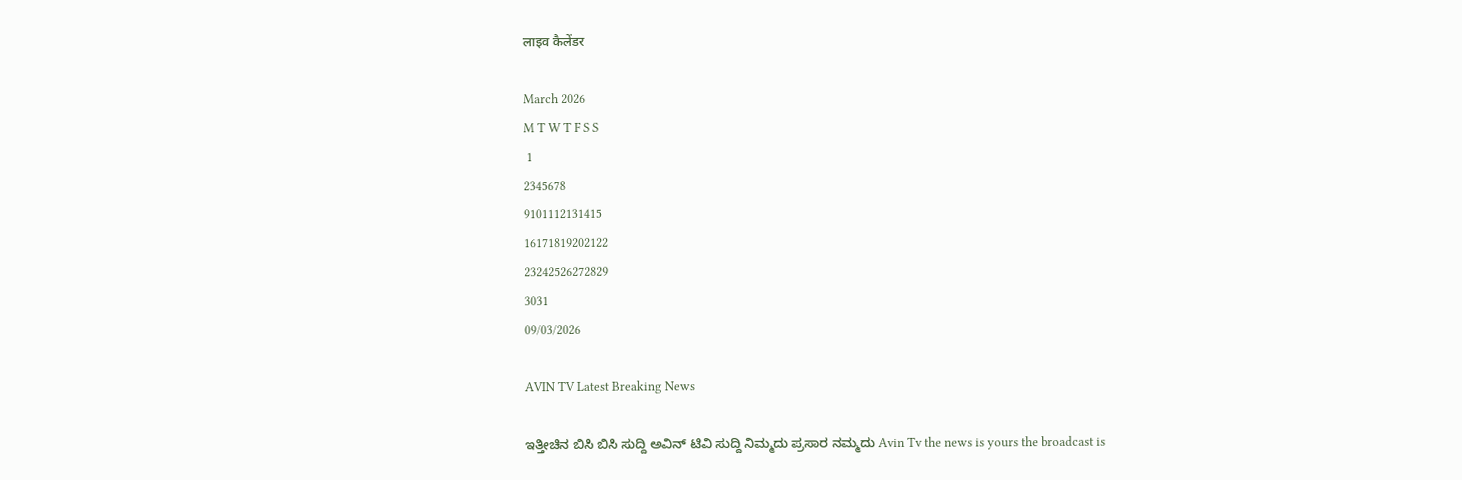लाइव कैलेंडर

March 2026
M T W T F S S
 1
2345678
9101112131415
16171819202122
23242526272829
3031
09/03/2026

AVIN TV Latest Breaking News

ಇತ್ತೀಚಿನ ಬಿಸಿ ಬಿಸಿ ಸುದ್ದಿ ಅವಿನ್ ಟಿವಿ ಸುದ್ದಿ ನಿಮ್ಮದು ಪ್ರಸಾರ ನಮ್ಮದು Avin Tv the news is yours the broadcast is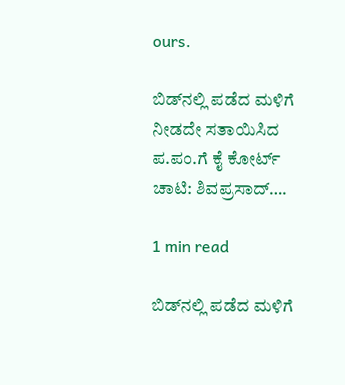ours.

ಬಿಡ್‌ನಲ್ಲಿ ಪಡೆದ ಮಳಿಗೆ ನೀಡದೇ ಸತಾಯಿಸಿದ ಪ.ಪಂ.ಗೆ ಕೈ ಕೋರ್ಟ್ ಚಾಟಿ: ಶಿವಪ್ರಸಾದ್‌….

1 min read

ಬಿಡ್‌ನಲ್ಲಿ ಪಡೆದ ಮಳಿಗೆ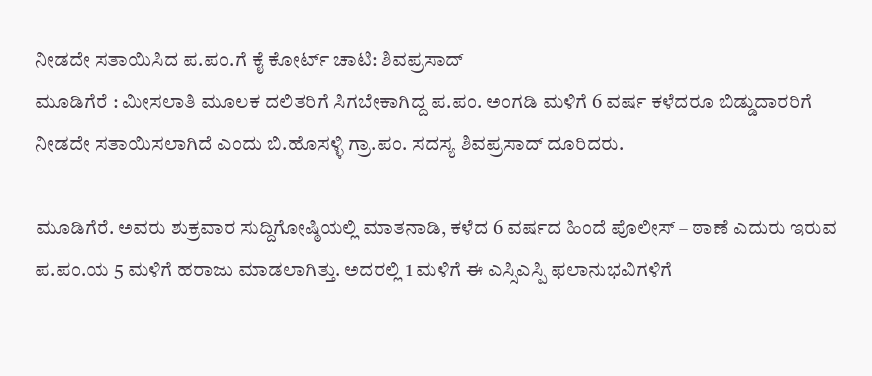ನೀಡದೇ ಸತಾಯಿಸಿದ ಪ.ಪಂ.ಗೆ ಕೈ ಕೋರ್ಟ್ ಚಾಟಿ: ಶಿವಪ್ರಸಾದ್‌
ಮೂಡಿಗೆರೆ : ಮೀಸಲಾತಿ ಮೂಲಕ ದಲಿತರಿಗೆ ಸಿಗಬೇಕಾಗಿದ್ದ ಪ.ಪಂ. ಅಂಗಡಿ ಮಳಿಗೆ 6 ವರ್ಷ ಕಳೆದರೂ ಬಿಡ್ಡುದಾರರಿಗೆ ನೀಡದೇ ಸತಾಯಿಸಲಾಗಿದೆ ಎಂದು ಬಿ.ಹೊಸಳ್ಳಿ ಗ್ರಾ.ಪಂ. ಸದಸ್ಯ ಶಿವಪ್ರಸಾದ್ ದೂರಿದರು.

ಮೂಡಿಗೆರೆ. ಅವರು ಶುಕ್ರವಾರ ಸುದ್ದಿಗೋಷ್ಠಿಯಲ್ಲಿ ಮಾತನಾಡಿ, ಕಳೆದ 6 ವರ್ಷದ ಹಿಂದೆ ಪೊಲೀಸ್ – ಠಾಣೆ ಎದುರು ಇರುವ ಪ.ಪಂ.ಯ 5 ಮಳಿಗೆ ಹರಾಜು ಮಾಡಲಾಗಿತ್ತು. ಅದರಲ್ಲಿ 1 ಮಳಿಗೆ ಈ ಎಸ್ಸಿಎಸ್ಪಿ ಫಲಾನುಭವಿಗಳಿಗೆ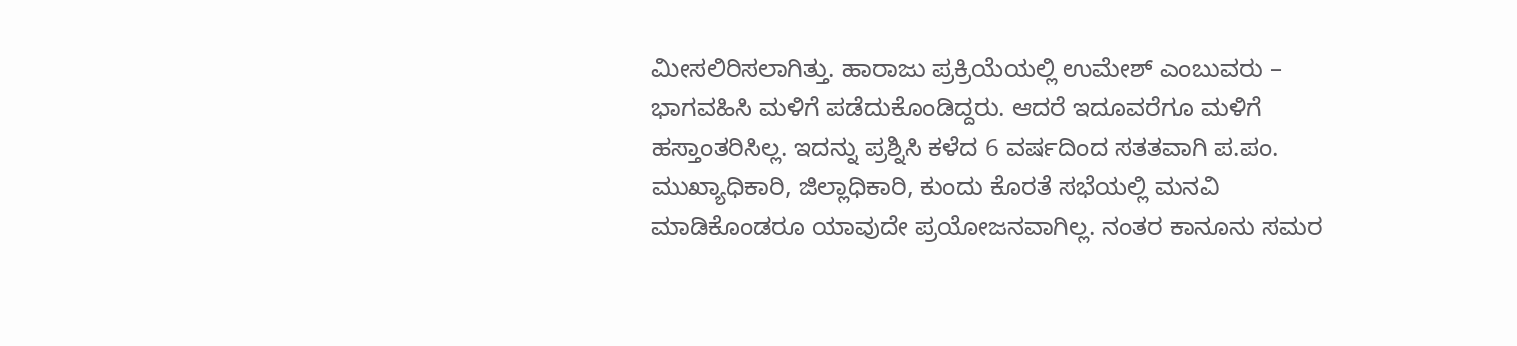ಮೀಸಲಿರಿಸಲಾಗಿತ್ತು. ಹಾರಾಜು ಪ್ರಕ್ರಿಯೆಯಲ್ಲಿ ಉಮೇಶ್ ಎಂಬುವರು – ಭಾಗವಹಿಸಿ ಮಳಿಗೆ ಪಡೆದುಕೊಂಡಿದ್ದರು. ಆದರೆ ಇದೂವರೆಗೂ ಮಳಿಗೆ ಹಸ್ತಾಂತರಿಸಿಲ್ಲ. ಇದನ್ನು ಪ್ರಶ್ನಿಸಿ ಕಳೆದ 6 ವರ್ಷದಿಂದ ಸತತವಾಗಿ ಪ.ಪಂ. ಮುಖ್ಯಾಧಿಕಾರಿ, ಜಿಲ್ಲಾಧಿಕಾರಿ, ಕುಂದು ಕೊರತೆ ಸಭೆಯಲ್ಲಿ ಮನವಿ ಮಾಡಿಕೊಂಡರೂ ಯಾವುದೇ ಪ್ರಯೋಜನವಾಗಿಲ್ಲ. ನಂತರ ಕಾನೂನು ಸಮರ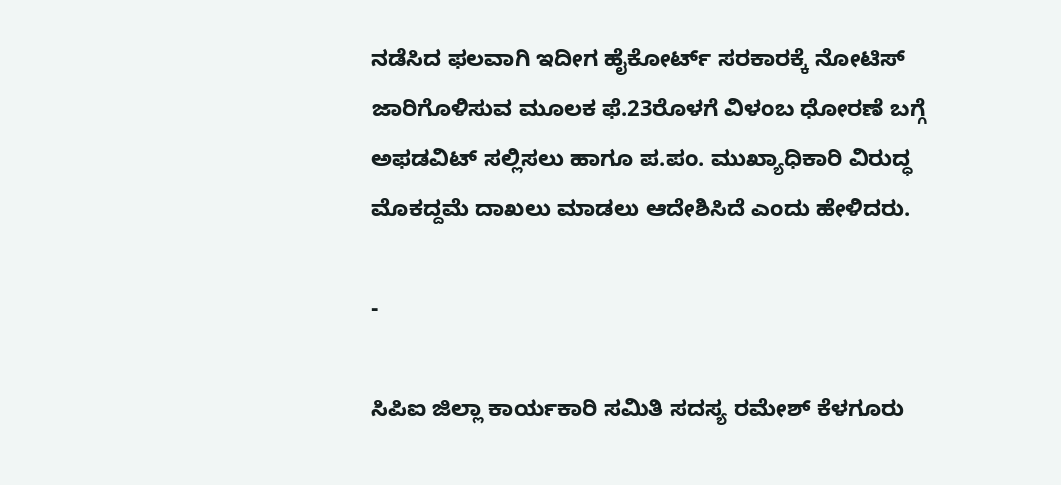ನಡೆಸಿದ ಫಲವಾಗಿ ಇದೀಗ ಹೈಕೋರ್ಟ್ ಸರಕಾರಕ್ಕೆ ನೋಟಿಸ್‌ ಜಾರಿಗೊಳಿಸುವ ಮೂಲಕ ಫೆ.23ರೊಳಗೆ ವಿಳಂಬ ಧೋರಣೆ ಬಗ್ಗೆ ಅಫಡವಿಟ್ ಸಲ್ಲಿಸಲು ಹಾಗೂ ಪ.ಪಂ. ಮುಖ್ಯಾಧಿಕಾರಿ ವಿರುದ್ಧ ಮೊಕದ್ದಮೆ ದಾಖಲು ಮಾಡಲು ಆದೇಶಿಸಿದೆ ಎಂದು ಹೇಳಿದರು.

-

ಸಿಪಿಐ ಜಿಲ್ಲಾ ಕಾರ್ಯಕಾರಿ ಸಮಿತಿ ಸದಸ್ಯ ರಮೇಶ್ ಕೆಳಗೂರು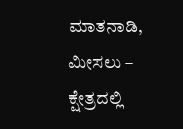ಮಾತನಾಡಿ, ಮೀಸಲು – ಕ್ಷೇತ್ರದಲ್ಲಿ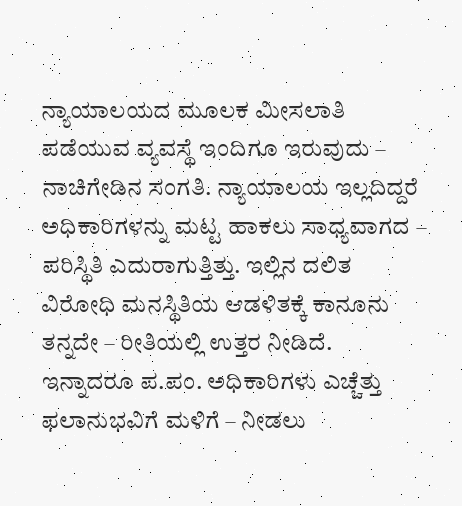ನ್ಯಾಯಾಲಯದ ಮೂಲಕ ಮೀಸಲಾತಿ ಪಡೆಯುವ ವ್ಯವಸ್ಥೆ ಇಂದಿಗೂ ಇರುವುದು – ನಾಚಿಗೇಡಿನ ಸಂಗತಿ. ನ್ಯಾಯಾಲಯ ಇಲ್ಲದಿದ್ದರೆ ಅಧಿಕಾರಿಗಳನ್ನು ಮಟ್ಟ ಹಾಕಲು ಸಾಧ್ಯವಾಗದ – ಪರಿಸ್ಥಿತಿ ಎದುರಾಗುತ್ತಿತ್ತು. ಇಲ್ಲಿನ ದಲಿತ ವಿರೋಧಿ ಮನಸ್ಥಿತಿಯ ಆಡಳಿತಕ್ಕೆ ಕಾನೂನು ತನ್ನದೇ – ರೀತಿಯಲ್ಲಿ ಉತ್ತರ ನೀಡಿದೆ. ಇನ್ನಾದರೂ ಪ.ಪಂ. ಅಧಿಕಾರಿಗಳು ಎಚ್ಚೆತ್ತು ಫಲಾನುಭವಿಗೆ ಮಳಿಗೆ – ನೀಡಲು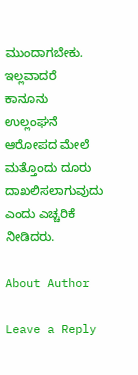ಮುಂದಾಗಬೇಕು. ಇಲ್ಲವಾದರೆ ಕಾನೂನು ಉಲ್ಲಂಘನೆ ಆರೋಪದ ಮೇಲೆ ಮತ್ತೊಂದು ದೂರು ದಾಖಲಿಸಲಾಗುವುದು ಎಂದು ಎಚ್ಚರಿಕೆ ನೀಡಿದರು.

About Author

Leave a Reply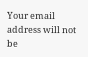Your email address will not be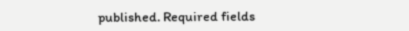published. Required fields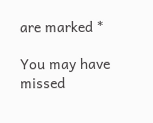are marked *

You may have missed